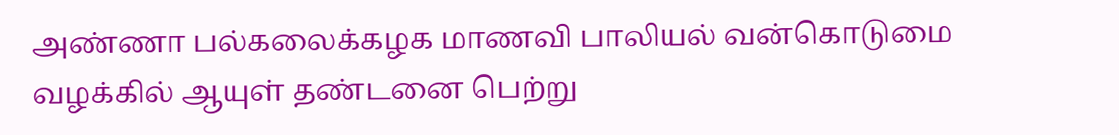அண்ணா பல்கலைக்கழக மாணவி பாலியல் வன்கொடுமை வழக்கில் ஆயுள் தண்டனை பெற்று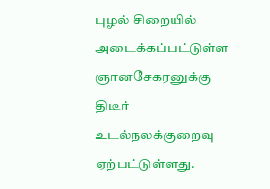புழல் சிறையில் அடைக்கப்பட்டுள்ள ஞானசேகரனுக்கு திடீர் உடல்நலக்குறைவு ஏற்பட்டுள்ளது.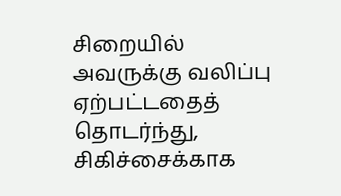சிறையில் அவருக்கு வலிப்பு ஏற்பட்டதைத் தொடர்ந்து, சிகிச்சைக்காக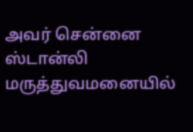அவர் சென்னை ஸ்டான்லி மருத்துவமனையில்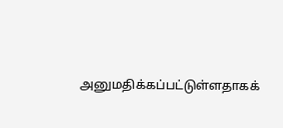அனுமதிக்கப்பட்டுள்ளதாகக்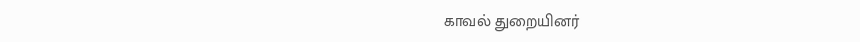காவல் துறையினர்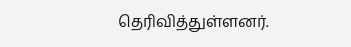தெரிவித்துள்ளனர்.